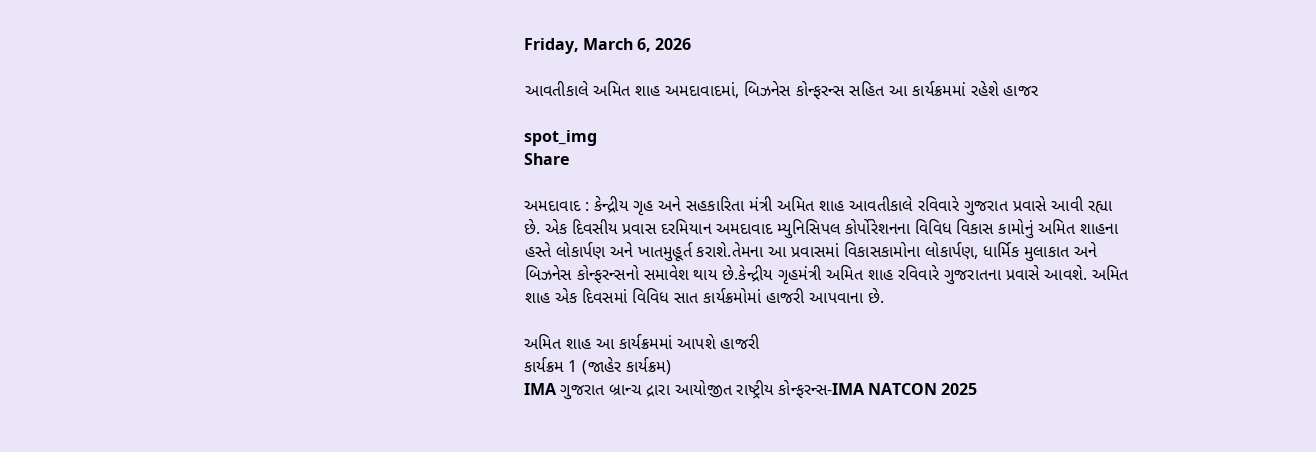Friday, March 6, 2026

આવતીકાલે અમિત શાહ અમદાવાદમાં, બિઝનેસ કોન્ફરન્સ સહિત આ કાર્યક્રમમાં રહેશે હાજર

spot_img
Share

અમદાવાદ : કેન્દ્રીય ગૃહ અને સહકારિતા મંત્રી અમિત શાહ આવતીકાલે રવિવારે ગુજરાત પ્રવાસે આવી રહ્યા છે. એક દિવસીય પ્રવાસ દરમિયાન અમદાવાદ મ્યુનિસિપલ કોર્પોરેશનના વિવિધ વિકાસ કામોનું અમિત શાહના હસ્તે લોકાર્પણ અને ખાતમુહૂર્ત કરાશે.તેમના આ પ્રવાસમાં વિકાસકામોના લોકાર્પણ, ધાર્મિક મુલાકાત અને બિઝનેસ કોન્ફરન્સનો સમાવેશ થાય છે.કેન્દ્રીય ગૃહમંત્રી અમિત શાહ રવિવારે ગુજરાતના પ્રવાસે આવશે. અમિત શાહ એક દિવસમાં વિવિધ સાત કાર્યક્રમોમાં હાજરી આપવાના છે.

અમિત શાહ આ કાર્યક્રમમાં આપશે હાજરી
કાર્યક્રમ 1 (જાહેર કાર્યક્રમ)
IMA ગુજરાત બ્રાન્ચ દ્રારા આયોજીત રાષ્ટ્રીય કોન્ફરન્સ-IMA NATCON 2025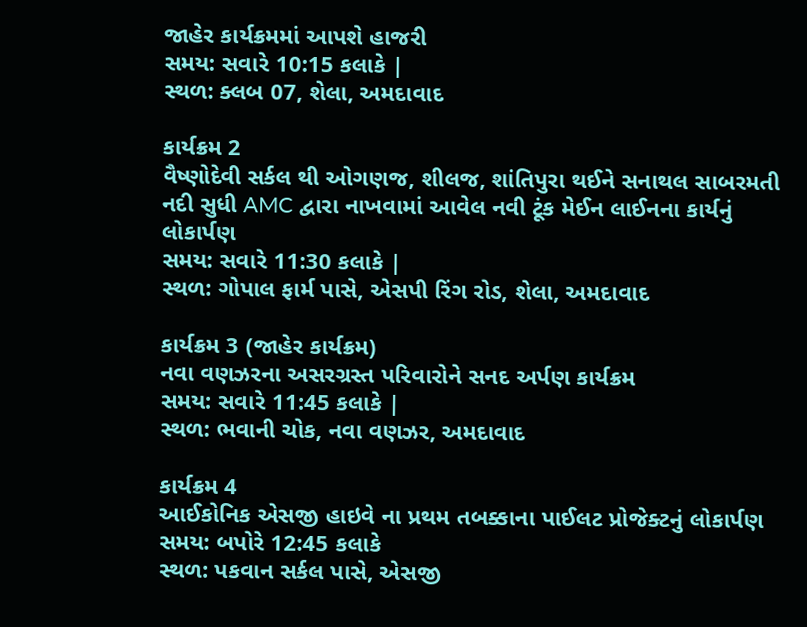જાહેર કાર્યક્રમમાં આપશે હાજરી
સમય: સવારે 10:15 કલાકે |
સ્થળ: ક્લબ 07, શેલા, અમદાવાદ

કાર્યક્રમ 2
વૈષ્ણોદેવી સર્કલ થી ઓગણજ, શીલજ, શાંતિપુરા થઈને સનાથલ સાબરમતી નદી સુધી AMC દ્વારા નાખવામાં આવેલ નવી ટૂંક મેઈન લાઈનના કાર્યનું લોકાર્પણ
સમય: સવારે 11:30 કલાકે |
સ્થળ: ગોપાલ ફાર્મ પાસે, એસપી રિંગ રોડ, શેલા, અમદાવાદ

કાર્યક્રમ 3 (જાહેર કાર્યક્રમ)
નવા વણઝરના અસરગ્રસ્ત પરિવારોને સનદ અર્પણ કાર્યક્રમ
સમય: સવારે 11:45 કલાકે |
સ્થળ: ભવાની ચોક, નવા વણઝર, અમદાવાદ

કાર્યક્રમ 4
આઈકોનિક એસજી હાઇવે ના પ્રથમ તબક્કાના પાઈલટ પ્રોજેક્ટનું લોકાર્પણ
સમય: બપોરે 12:45 કલાકે
સ્થળ: પકવાન સર્કલ પાસે, એસજી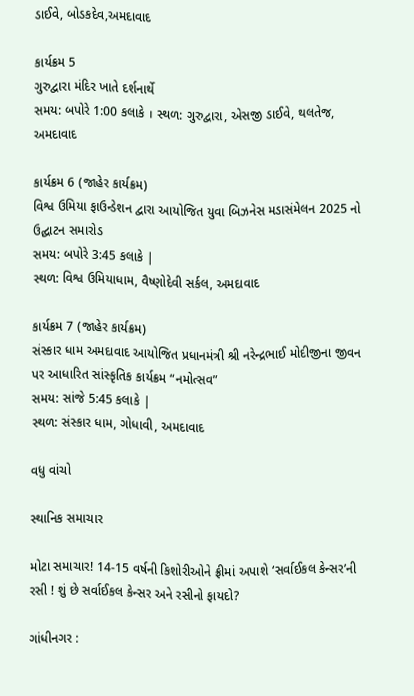ડાઈવે, બોડકદેવ,અમદાવાદ

કાર્યક્રમ 5
ગુરુદ્વારા મંદિર ખાતે દર્શનાર્થે
સમય: બપોરે 1:00 કલાકે । સ્થળ: ગુરુદ્વારા, એસજી ડાઈવે, થલતેજ, અમદાવાદ

કાર્યક્રમ 6 (જાહેર કાર્યક્રમ)
વિશ્વ ઉમિયા ફાઉન્ડેશન દ્વારા આયોજિત યુવા બિઝનેસ મડાસંમેલન 2025 નો ઉદ્ઘાટન સમારોડ
સમય: બપોરે 3:45 કલાકે |
સ્થળ: વિશ્વ ઉમિયાધામ, વૈષ્ણોદેવી સર્કલ, અમદાવાદ

કાર્યક્રમ 7 (જાહેર કાર્યક્રમ)
સંસ્કાર ધામ અમદાવાદ આયોજિત પ્રધાનમંત્રી શ્રી નરેન્દ્રભાઈ મોદીજીના જીવન પર આધારિત સાંસ્કૃતિક કાર્યક્રમ “નમોત્સવ”
સમય: સાંજે 5:45 કલાકે |
સ્થળ: સંસ્કાર ધામ, ગોધાવી, અમદાવાદ

વધુ વાંચો

સ્થાનિક સમાચાર

મોટા સમાચાર! 14-15 વર્ષની કિશોરીઓને ફ્રીમાં અપાશે ‘સર્વાઈકલ કેન્સર’ની રસી ! શું છે સર્વાઈકલ કેન્સર અને રસીનો ફાયદો?

ગાંધીનગર :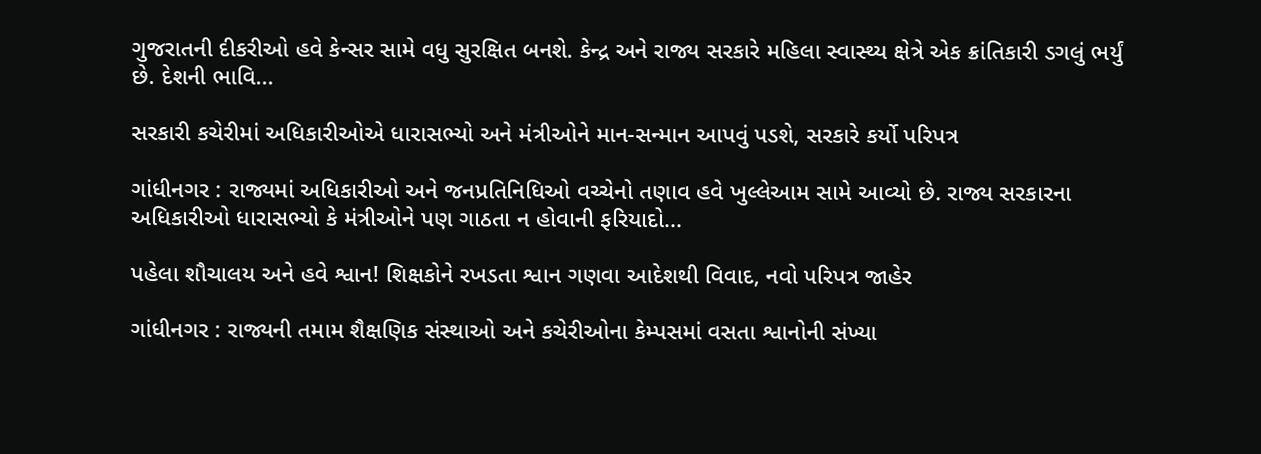ગુજરાતની દીકરીઓ હવે કેન્સર સામે વધુ સુરક્ષિત બનશે. કેન્દ્ર અને રાજ્ય સરકારે મહિલા સ્વાસ્થ્ય ક્ષેત્રે એક ક્રાંતિકારી ડગલું ભર્યું છે. દેશની ભાવિ...

સરકારી કચેરીમાં અધિકારીઓએ ધારાસભ્યો અને મંત્રીઓને માન-સન્માન આપવું પડશે, સરકારે કર્યો પરિપત્ર

ગાંધીનગર : રાજ્યમાં અધિકારીઓ અને જનપ્રતિનિધિઓ વચ્ચેનો તણાવ હવે ખુલ્લેઆમ સામે આવ્યો છે. રાજ્ય સરકારના અધિકારીઓ ધારાસભ્યો કે મંત્રીઓને પણ ગાઠતા ન હોવાની ફરિયાદો...

પહેલા શૌચાલય અને હવે શ્વાન! શિક્ષકોને રખડતા શ્વાન ગણવા આદેશથી વિવાદ, નવો પરિપત્ર જાહેર

ગાંધીનગર : રાજ્યની તમામ શૈક્ષણિક સંસ્થાઓ અને કચેરીઓના કેમ્પસમાં વસતા શ્વાનોની સંખ્યા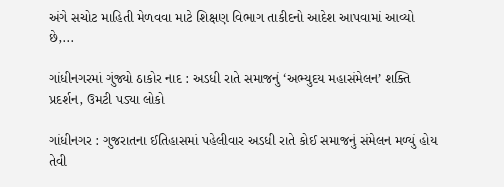અંગે સચોટ માહિતી મેળવવા માટે શિક્ષણ વિભાગ તાકીદનો આદેશ આપવામાં આવ્યો છે,...

ગાંધીનગરમાં ગુંજ્યો ઠાકોર નાદ : અડધી રાતે સમાજનું ‘અભ્યુદય મહાસંમેલન’ શક્તિ પ્રદર્શન, ઉમટી પડ્યા લોકો

ગાંધીનગર : ગુજરાતના ઈતિહાસમાં પહેલીવાર અડધી રાતે કોઈ સમાજનું સંમેલન મળ્યું હોય તેવી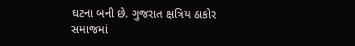ઘટના બની છે. ગુજરાત ક્ષત્રિય ઠાકોર સમાજમાં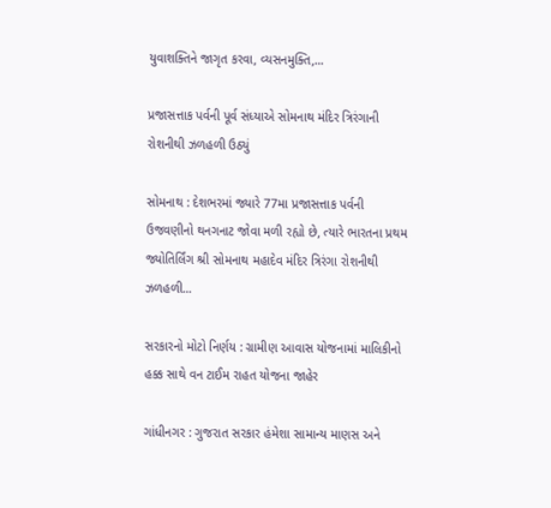યુવાશક્તિને જાગૃત કરવા, વ્યસનમુક્તિ,...

પ્રજાસત્તાક પર્વની પૂર્વ સંધ્યાએ સોમનાથ મંદિર ત્રિરંગાની રોશનીથી ઝળહળી ઉઠ્યું

સોમનાથ : દેશભરમાં જ્યારે 77મા પ્રજાસત્તાક પર્વની ઉજવણીનો થનગનાટ જોવા મળી રહ્યો છે, ત્યારે ભારતના પ્રથમ જ્યોતિર્લિંગ શ્રી સોમનાથ મહાદેવ મંદિર ત્રિરંગા રોશનીથી ઝળહળી...

સરકારનો મોટો નિર્ણય : ગ્રામીણ આવાસ યોજનામાં માલિકીનો હક્ક સાથે વન ટાઈમ રાહત યોજના જાહેર

ગાંધીનગર : ગુજરાત સરકાર હંમેશા સામાન્ય માણસ અને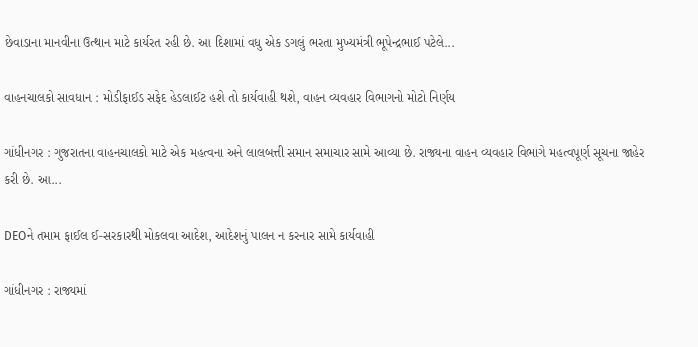છેવાડાના માનવીના ઉત્થાન માટે કાર્યરત રહી છે. આ દિશામાં વધુ એક ડગલું ભરતા મુખ્યમંત્રી ભૂપેન્દ્રભાઈ પટેલે...

વાહનચાલકો સાવધાન : મોડીફાઈડ સફેદ હેડલાઈટ હશે તો કાર્યવાહી થશે, વાહન વ્યવહાર વિભાગનો મોટો નિર્ણય

ગાંધીનગર : ગુજરાતના વાહનચાલકો માટે એક મહત્વના અને લાલબત્તી સમાન સમાચાર સામે આવ્યા છે. રાજ્યના વાહન વ્યવહાર વિભાગે મહત્વપૂર્ણ સૂચના જાહેર કરી છે. આ...

DEOને તમામ ફાઈલ ઈ-સરકારથી મોકલવા આદેશ, આદેશનું પાલન ન કરનાર સામે કાર્યવાહી

ગાંધીનગર : રાજ્યમાં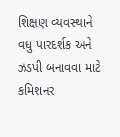શિક્ષણ વ્યવસ્થાને વધુ પારદર્શક અને ઝડપી બનાવવા માટે કમિશનર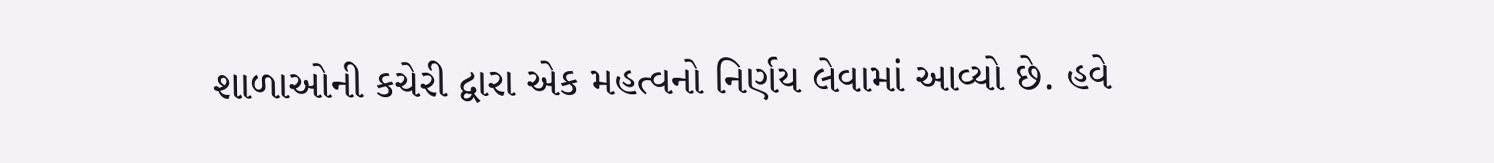શાળાઓની કચેરી દ્વારા એક મહત્વનો નિર્ણય લેવામાં આવ્યો છે. હવે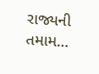રાજ્યની તમામ...